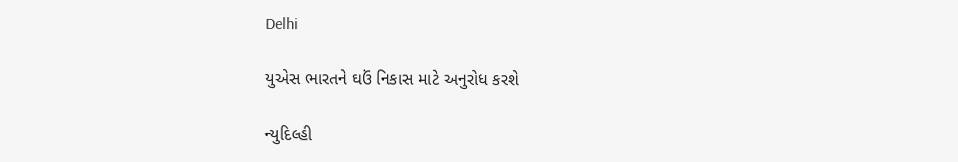Delhi

યુએસ ભારતને ઘઉં નિકાસ માટે અનુરોધ કરશે

ન્યુદિલ્હી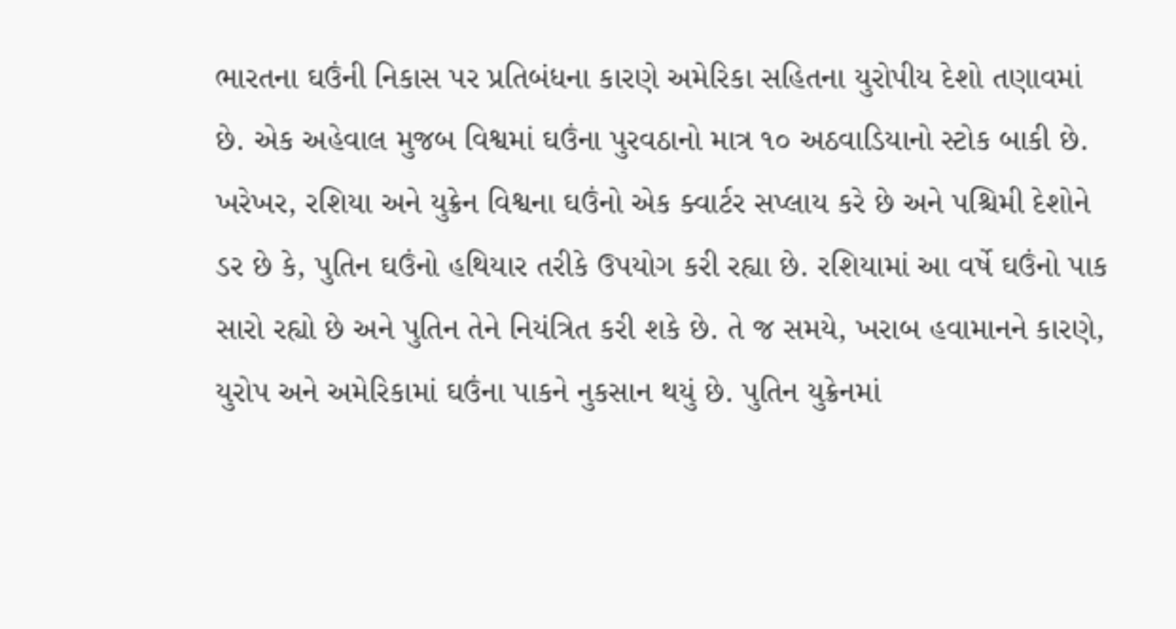ભારતના ઘઉંની નિકાસ પર પ્રતિબંધના કારણે અમેરિકા સહિતના યુરોપીય દેશો તણાવમાં છે. એક અહેવાલ મુજબ વિશ્વમાં ઘઉંના પુરવઠાનો માત્ર ૧૦ અઠવાડિયાનો સ્ટોક બાકી છે. ખરેખર, રશિયા અને યુક્રેન વિશ્વના ઘઉંનો એક ક્વાર્ટર સપ્લાય કરે છે અને પશ્ચિમી દેશોને ડર છે કે, પુતિન ઘઉંનો હથિયાર તરીકે ઉપયોગ કરી રહ્યા છે. રશિયામાં આ વર્ષે ઘઉંનો પાક સારો રહ્યો છે અને પુતિન તેને નિયંત્રિત કરી શકે છે. તે જ સમયે, ખરાબ હવામાનને કારણે, યુરોપ અને અમેરિકામાં ઘઉંના પાકને નુકસાન થયું છે. પુતિન યુક્રેનમાં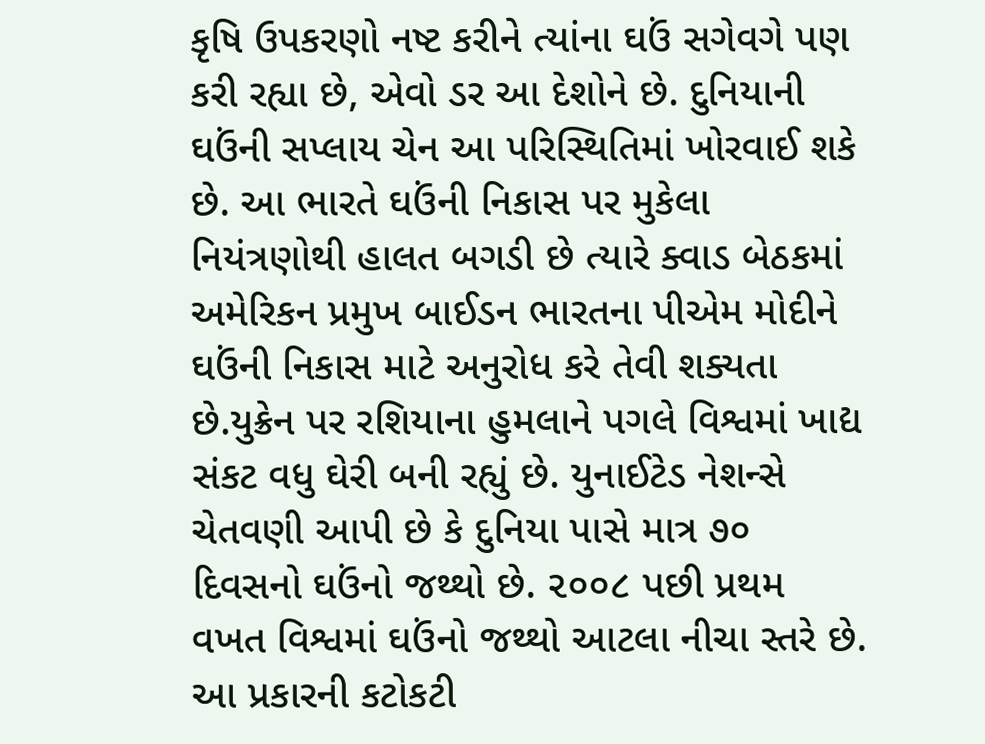કૃષિ ઉપકરણો નષ્ટ કરીને ત્યાંના ઘઉં સગેવગે પણ કરી રહ્યા છે, એવો ડર આ દેશોને છે. દુનિયાની ઘઉંની સપ્લાય ચેન આ પરિસ્થિતિમાં ખોરવાઈ શકે છે. આ ભારતે ઘઉંની નિકાસ પર મુકેલા નિયંત્રણોથી હાલત બગડી છે ત્યારે ક્વાડ બેઠકમાં અમેરિકન પ્રમુખ બાઈડન ભારતના પીએમ મોદીને ઘઉંની નિકાસ માટે અનુરોધ કરે તેવી શક્યતા છે.યુક્રેન પર રશિયાના હુમલાને પગલે વિશ્વમાં ખાદ્ય સંકટ વધુ ઘેરી બની રહ્યું છે. યુનાઈટેડ નેશન્સે ચેતવણી આપી છે કે દુનિયા પાસે માત્ર ૭૦ દિવસનો ઘઉંનો જથ્થો છે. ૨૦૦૮ પછી પ્રથમ વખત વિશ્વમાં ઘઉંનો જથ્થો આટલા નીચા સ્તરે છે. આ પ્રકારની કટોકટી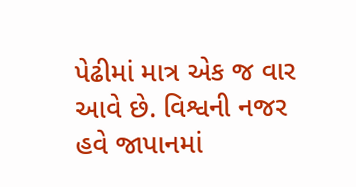પેઢીમાં માત્ર એક જ વાર આવે છે. વિશ્વની નજર હવે જાપાનમાં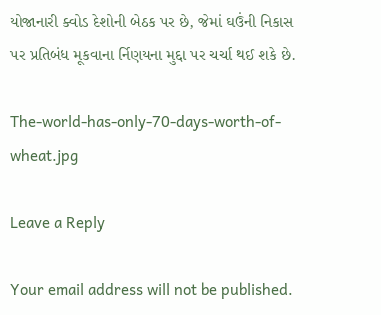યોજાનારી ક્વોડ દેશોની બેઠક પર છે, જેમાં ઘઉંની નિકાસ પર પ્રતિબંધ મૂકવાના ર્નિણયના મુદ્દા પર ચર્ચા થઈ શકે છે.

The-world-has-only-70-days-worth-of-wheat.jpg

Leave a Reply

Your email address will not be published.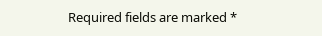Required fields are marked *